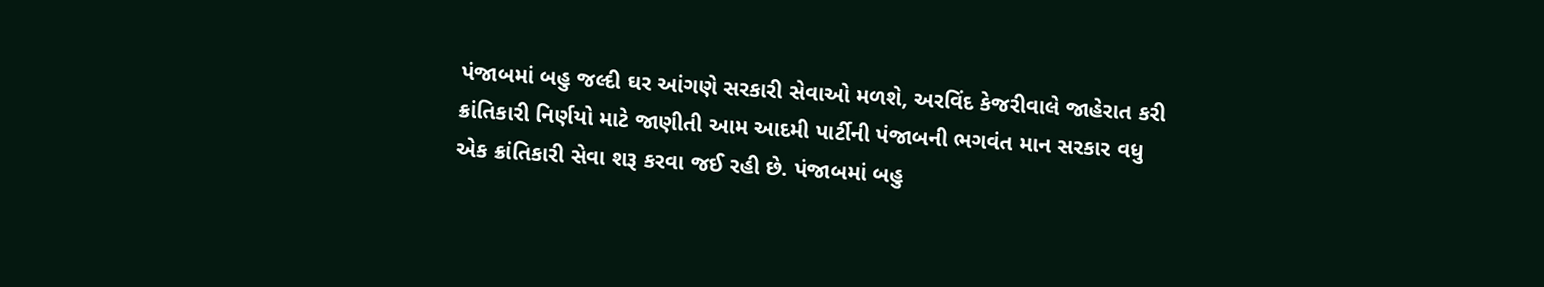પંજાબમાં બહુ જલ્દી ઘર આંગણે સરકારી સેવાઓ મળશે, અરવિંદ કેજરીવાલે જાહેરાત કરી
ક્રાંતિકારી નિર્ણયો માટે જાણીતી આમ આદમી પાર્ટીની પંજાબની ભગવંત માન સરકાર વધુ એક ક્રાંતિકારી સેવા શરૂ કરવા જઈ રહી છે. પંજાબમાં બહુ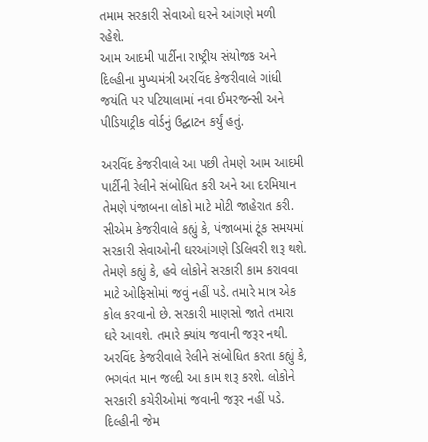તમામ સરકારી સેવાઓ ઘરને આંગણે મળી રહેશે.
આમ આદમી પાર્ટીના રાષ્ટ્રીય સંયોજક અને દિલ્હીના મુખ્યમંત્રી અરવિંદ કેજરીવાલે ગાંધી જયંતિ પર પટિયાલામાં નવા ઈમરજન્સી અને પીડિયાટ્રીક વોર્ડનું ઉદ્ઘાટન કર્યું હતું.

અરવિંદ કેજરીવાલે આ પછી તેમણે આમ આદમી પાર્ટીની રેલીને સંબોધિત કરી અને આ દરમિયાન તેમણે પંજાબના લોકો માટે મોટી જાહેરાત કરી. સીએમ કેજરીવાલે કહ્યું કે, પંજાબમાં ટૂંક સમયમાં સરકારી સેવાઓની ઘરઆંગણે ડિલિવરી શરૂ થશે.
તેમણે કહ્યું કે, હવે લોકોને સરકારી કામ કરાવવા માટે ઓફિસોમાં જવું નહીં પડે. તમારે માત્ર એક કોલ કરવાનો છે. સરકારી માણસો જાતે તમારા ઘરે આવશે. તમારે ક્યાંય જવાની જરૂર નથી.
અરવિંદ કેજરીવાલે રેલીને સંબોધિત કરતા કહ્યું કે, ભગવંત માન જલ્દી આ કામ શરૂ કરશે. લોકોને સરકારી કચેરીઓમાં જવાની જરૂર નહીં પડે. દિલ્હીની જેમ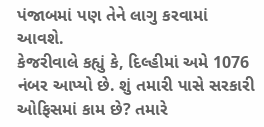પંજાબમાં પણ તેને લાગુ કરવામાં આવશે.
કેજરીવાલે કહ્યું કે, દિલ્હીમાં અમે 1076 નંબર આપ્યો છે. શું તમારી પાસે સરકારી ઓફિસમાં કામ છે? તમારે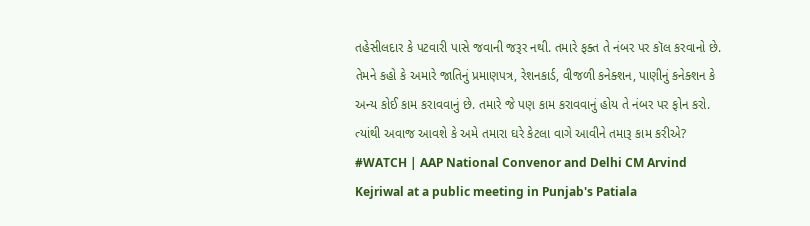તહેસીલદાર કે પટવારી પાસે જવાની જરૂર નથી. તમારે ફક્ત તે નંબર પર કૉલ કરવાનો છે. તેમને કહો કે અમારે જાતિનું પ્રમાણપત્ર, રેશનકાર્ડ, વીજળી કનેક્શન, પાણીનું કનેક્શન કે અન્ય કોઈ કામ કરાવવાનું છે. તમારે જે પણ કામ કરાવવાનું હોય તે નંબર પર ફોન કરો. ત્યાંથી અવાજ આવશે કે અમે તમારા ઘરે કેટલા વાગે આવીને તમારૂ કામ કરીએ?
#WATCH | AAP National Convenor and Delhi CM Arvind Kejriwal at a public meeting in Punjab's Patiala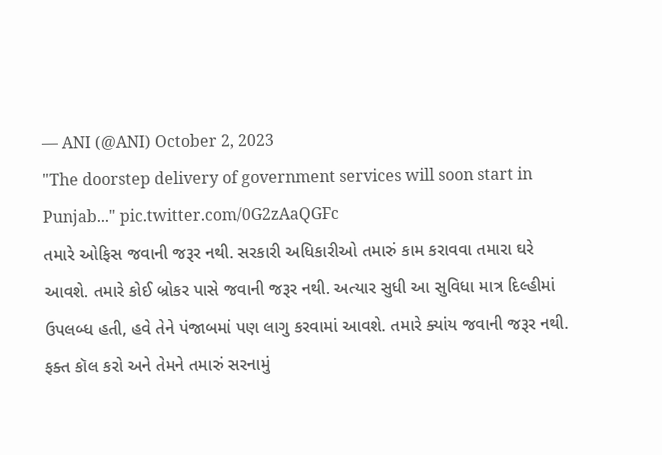— ANI (@ANI) October 2, 2023
"The doorstep delivery of government services will soon start in Punjab..." pic.twitter.com/0G2zAaQGFc
તમારે ઓફિસ જવાની જરૂર નથી. સરકારી અધિકારીઓ તમારું કામ કરાવવા તમારા ઘરે આવશે. તમારે કોઈ બ્રોકર પાસે જવાની જરૂર નથી. અત્યાર સુધી આ સુવિધા માત્ર દિલ્હીમાં ઉપલબ્ધ હતી, હવે તેને પંજાબમાં પણ લાગુ કરવામાં આવશે. તમારે ક્યાંય જવાની જરૂર નથી. ફક્ત કૉલ કરો અને તેમને તમારું સરનામું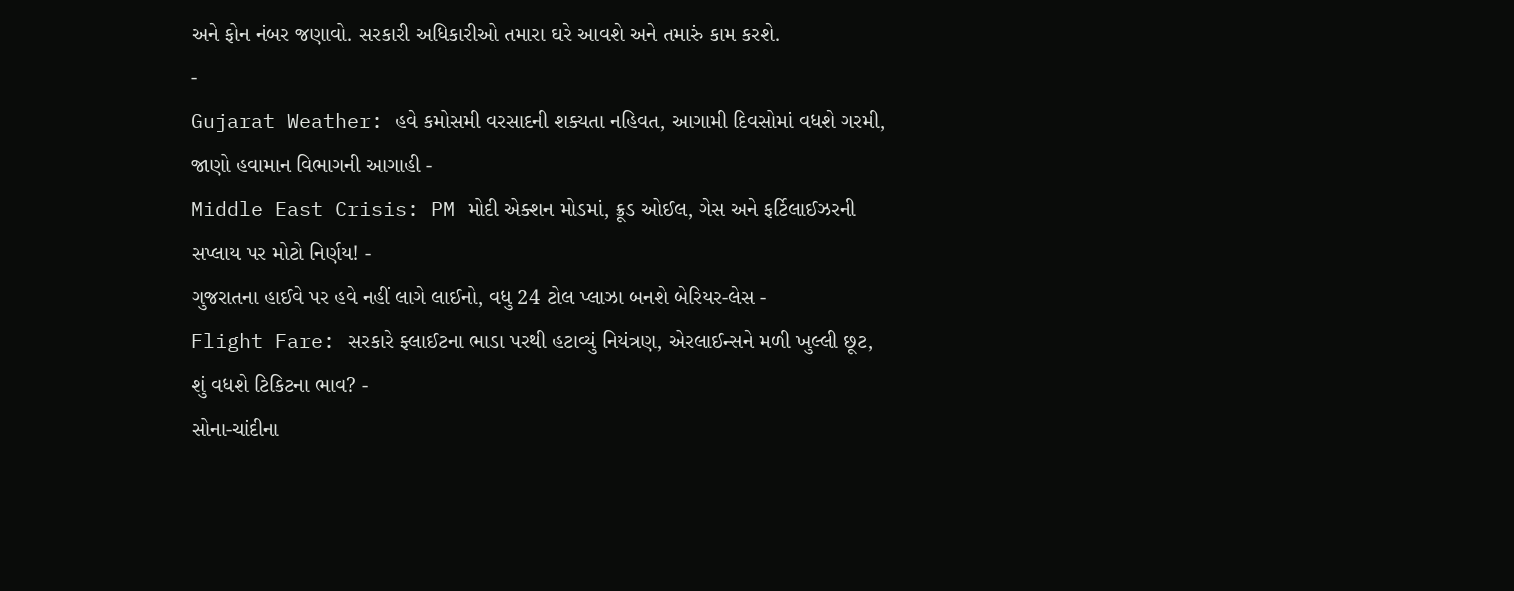અને ફોન નંબર જણાવો. સરકારી અધિકારીઓ તમારા ઘરે આવશે અને તમારું કામ કરશે.
-
Gujarat Weather: હવે કમોસમી વરસાદની શક્યતા નહિવત, આગામી દિવસોમાં વધશે ગરમી, જાણો હવામાન વિભાગની આગાહી -
Middle East Crisis: PM મોદી એક્શન મોડમાં, ક્રૂડ ઓઈલ, ગેસ અને ફર્ટિલાઈઝરની સપ્લાય પર મોટો નિર્ણય! -
ગુજરાતના હાઈવે પર હવે નહીં લાગે લાઈનો, વધુ 24 ટોલ પ્લાઝા બનશે બેરિયર-લેસ -
Flight Fare: સરકારે ફ્લાઈટના ભાડા પરથી હટાવ્યું નિયંત્રણ, એરલાઈન્સને મળી ખુલ્લી છૂટ, શું વધશે ટિકિટના ભાવ? -
સોના-ચાંદીના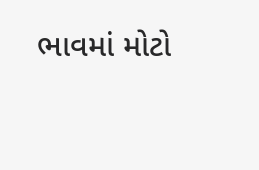ભાવમાં મોટો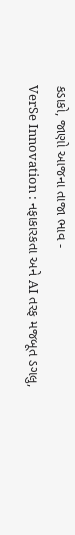કડાકો, જાણો આજના તાજા ભાવ -
VerSe Innovation : નફાકારકતા અને AI તરફ મજબૂત ડગલુ,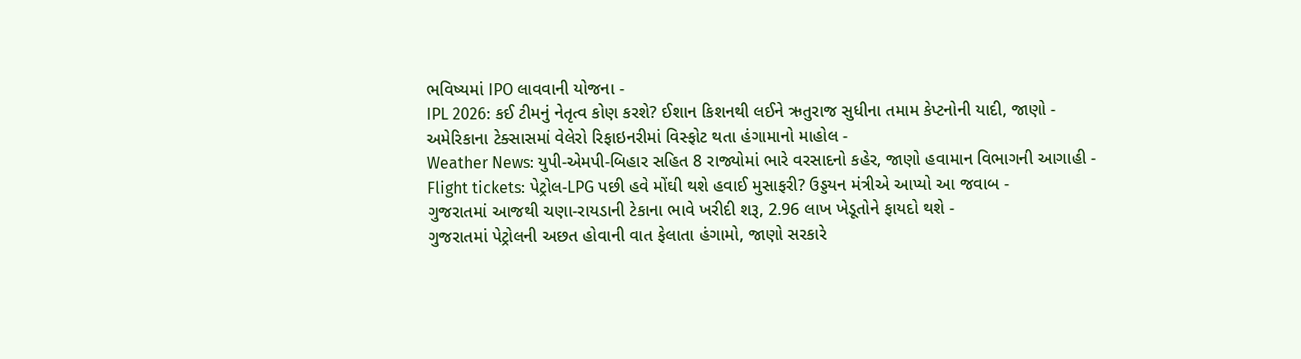ભવિષ્યમાં IPO લાવવાની યોજના -
IPL 2026: કઈ ટીમનું નેતૃત્વ કોણ કરશે? ઈશાન કિશનથી લઈને ઋતુરાજ સુધીના તમામ કેપ્ટનોની યાદી, જાણો -
અમેરિકાના ટેક્સાસમાં વેલેરો રિફાઇનરીમાં વિસ્ફોટ થતા હંગામાનો માહોલ -
Weather News: યુપી-એમપી-બિહાર સહિત 8 રાજ્યોમાં ભારે વરસાદનો કહેર, જાણો હવામાન વિભાગની આગાહી -
Flight tickets: પેટ્રોલ-LPG પછી હવે મોંઘી થશે હવાઈ મુસાફરી? ઉડ્ડયન મંત્રીએ આપ્યો આ જવાબ -
ગુજરાતમાં આજથી ચણા-રાયડાની ટેકાના ભાવે ખરીદી શરૂ, 2.96 લાખ ખેડૂતોને ફાયદો થશે -
ગુજરાતમાં પેટ્રોલની અછત હોવાની વાત ફેલાતા હંગામો, જાણો સરકારે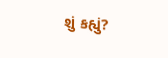શું કહ્યું?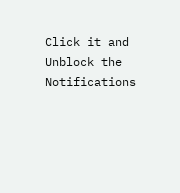Click it and Unblock the Notifications